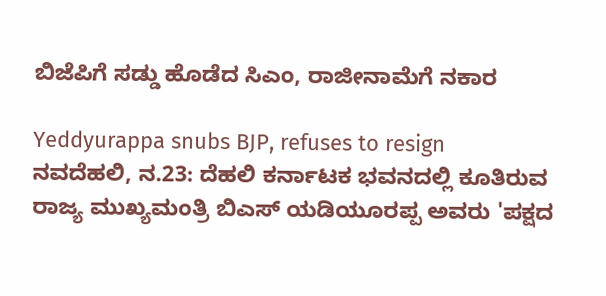ಬಿಜೆಪಿಗೆ ಸಡ್ಡು ಹೊಡೆದ ಸಿಎಂ, ರಾಜೀನಾಮೆಗೆ ನಕಾರ

Yeddyurappa snubs BJP, refuses to resign
ನವದೆಹಲಿ, ನ.23: ದೆಹಲಿ ಕರ್ನಾಟಕ ಭವನದಲ್ಲಿ ಕೂತಿರುವ ರಾಜ್ಯ ಮುಖ್ಯಮಂತ್ರಿ ಬಿಎಸ್ ಯಡಿಯೂರಪ್ಪ ಅವರು 'ಪಕ್ಷದ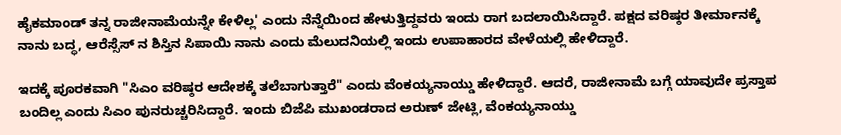ಹೈಕಮಾಂಡ್‌ ತನ್ನ ರಾಜೀನಾಮೆಯನ್ನೇ ಕೇಳಿಲ್ಲ' ಎಂದು ನೆನ್ನೆಯಿಂದ ಹೇಳುತ್ತಿದ್ದವರು ಇಂದು ರಾಗ ಬದಲಾಯಿಸಿದ್ದಾರೆ. ಪಕ್ಷದ ವರಿಷ್ಠರ ತೀರ್ಮಾನಕ್ಕೆ ನಾನು ಬದ್ಧ, ಆರೆಸ್ಸೆಸ್ ನ ಶಿಸ್ತಿನ ಸಿಪಾಯಿ ನಾನು ಎಂದು ಮೆಲುದನಿಯಲ್ಲಿ ಇಂದು ಉಪಾಹಾರದ ವೇಳೆಯಲ್ಲಿ ಹೇಳಿದ್ದಾರೆ.

ಇದಕ್ಕೆ ಪೂರಕವಾಗಿ "ಸಿಎಂ ವರಿಷ್ಠರ ಆದೇಶಕ್ಕೆ ತಲೆಬಾಗುತ್ತಾರೆ" ಎಂದು ವೆಂಕಯ್ಯನಾಯ್ಡು ಹೇಳಿದ್ದಾರೆ. ಆದರೆ, ರಾಜೀನಾಮೆ ಬಗ್ಗೆ ಯಾವುದೇ ಪ್ರಸ್ತಾಪ ಬಂದಿಲ್ಲ ಎಂದು ಸಿಎಂ ಪುನರುಚ್ಚರಿಸಿದ್ದಾರೆ. ಇಂದು ಬಿಜೆಪಿ ಮುಖಂಡರಾದ ಅರುಣ್ ಜೇಟ್ಲಿ, ವೆಂಕಯ್ಯನಾಯ್ಡು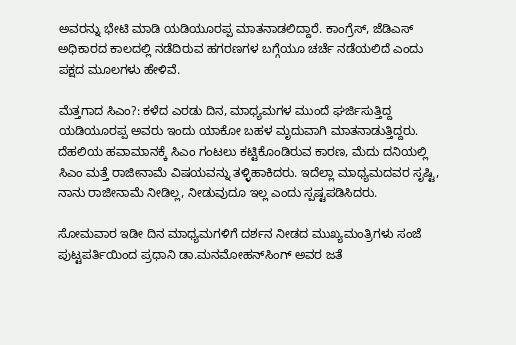ಅವರನ್ನು ಭೇಟಿ ಮಾಡಿ ಯಡಿಯೂರಪ್ಪ ಮಾತನಾಡಲಿದ್ದಾರೆ. ಕಾಂಗ್ರೆಸ್, ಜೆಡಿಎಸ್ ಅಧಿಕಾರದ ಕಾಲದಲ್ಲಿ ನಡೆದಿರುವ ಹಗರಣಗಳ ಬಗ್ಗೆಯೂ ಚರ್ಚೆ ನಡೆಯಲಿದೆ ಎಂದು ಪಕ್ಷದ ಮೂಲಗಳು ಹೇಳಿವೆ.

ಮೆತ್ತಗಾದ ಸಿಎಂ?: ಕಳೆದ ಎರಡು ದಿನ, ಮಾಧ್ಯಮಗಳ ಮುಂದೆ ಘರ್ಜಿಸುತ್ತಿದ್ದ ಯಡಿಯೂರಪ್ಪ ಅವರು ಇಂದು ಯಾಕೋ ಬಹಳ ಮೃದುವಾಗಿ ಮಾತನಾಡುತ್ತಿದ್ದರು. ದೆಹಲಿಯ ಹವಾಮಾನಕ್ಕೆ ಸಿಎಂ ಗಂಟಲು ಕಟ್ಟಿಕೊಂಡಿರುವ ಕಾರಣ, ಮೆದು ದನಿಯಲ್ಲಿ ಸಿಎಂ ಮತ್ತೆ ರಾಜೀನಾಮೆ ವಿಷಯವನ್ನು ತಳ್ಳಿಹಾಕಿದರು. ಇದೆಲ್ಲಾ ಮಾಧ್ಯಮದವರ ಸೃಷ್ಟಿ, ನಾನು ರಾಜೀನಾಮೆ ನೀಡಿಲ್ಲ, ನೀಡುವುದೂ ಇಲ್ಲ ಎಂದು ಸ್ಪಷ್ಟಪಡಿಸಿದರು.

ಸೋಮವಾರ ಇಡೀ ದಿನ ಮಾಧ್ಯಮಗಳಿಗೆ ದರ್ಶನ ನೀಡದ ಮುಖ್ಯಮಂತ್ರಿಗಳು ಸಂಜೆ ಪುಟ್ಟಪರ್ತಿಯಿಂದ ಪ್ರಧಾನಿ ಡಾ.ಮನಮೋಹನ್‌ಸಿಂಗ್‌ ಅವರ ಜತೆ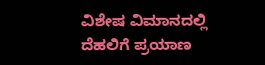ವಿಶೇಷ ವಿಮಾನದಲ್ಲಿ ದೆಹಲಿಗೆ ಪ್ರಯಾಣ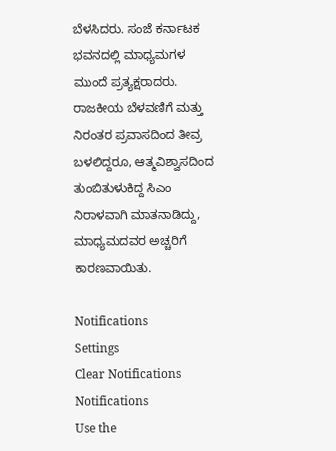ಬೆಳಸಿದರು. ಸಂಜೆ ಕರ್ನಾಟಕ ಭವನದಲ್ಲಿ ಮಾಧ್ಯಮಗಳ ಮುಂದೆ ಪ್ರತ್ಯಕ್ಷರಾದರು. ರಾಜಕೀಯ ಬೆಳವಣಿಗೆ ಮತ್ತು ನಿರಂತರ ಪ್ರವಾಸದಿಂದ ತೀವ್ರ ಬಳಲಿದ್ದರೂ, ಆತ್ಮವಿಶ್ವಾಸದಿಂದ ತುಂಬಿತುಳುಕಿದ್ದ ಸಿಎಂ ನಿರಾಳವಾಗಿ ಮಾತನಾಡಿದ್ದು, ಮಾಧ್ಯಮದವರ ಅಚ್ಚರಿಗೆ ಕಾರಣವಾಯಿತು.

Notifications
Settings
Clear Notifications
Notifications
Use the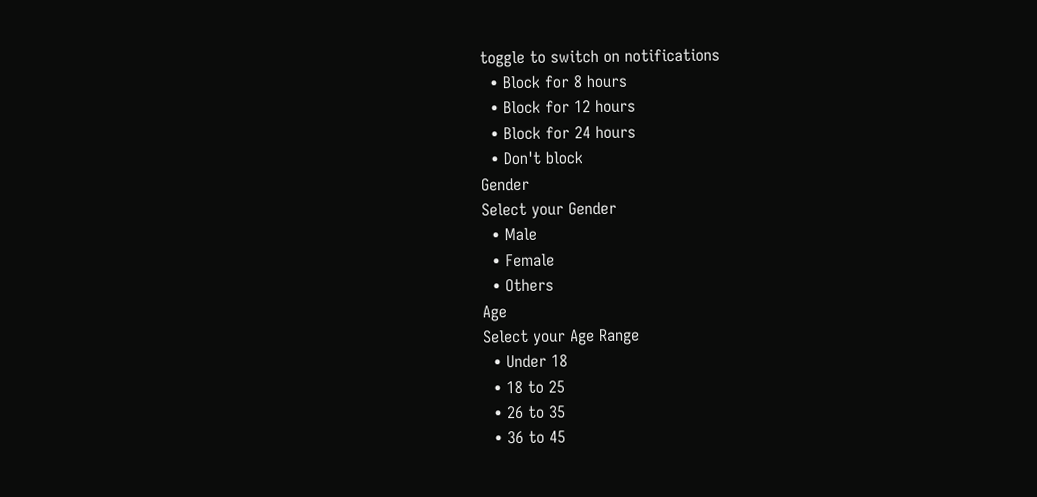toggle to switch on notifications
  • Block for 8 hours
  • Block for 12 hours
  • Block for 24 hours
  • Don't block
Gender
Select your Gender
  • Male
  • Female
  • Others
Age
Select your Age Range
  • Under 18
  • 18 to 25
  • 26 to 35
  • 36 to 45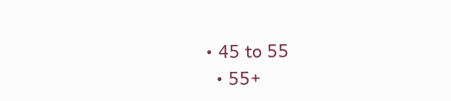• 45 to 55
  • 55+